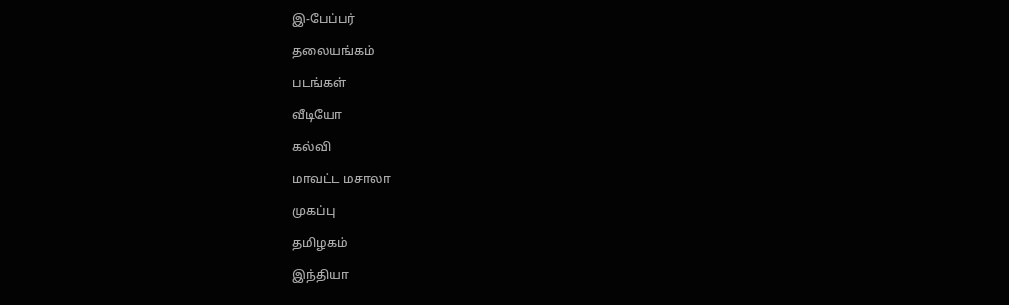இ-பேப்பர்

தலையங்கம்

படங்கள்

வீடியோ

கல்வி

மாவட்ட மசாலா

முகப்பு

தமிழகம்

இந்தியா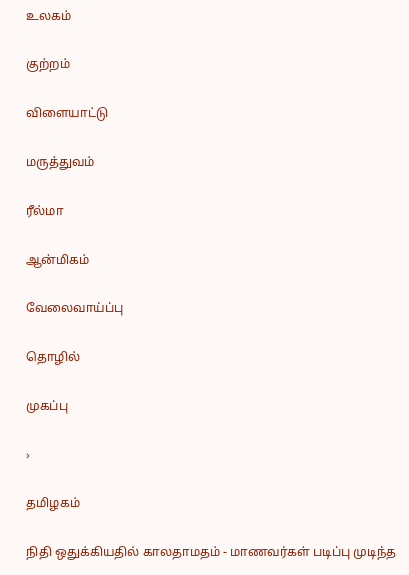உலகம்

குற்றம்

விளையாட்டு

மருத்துவம்

ரீல்மா

ஆன்மிகம்

வேலைவாய்ப்பு

தொழில்

முகப்பு

›

தமிழகம்

நிதி ஒதுக்கியதில் காலதாமதம் - மாணவர்கள் படிப்பு முடிந்த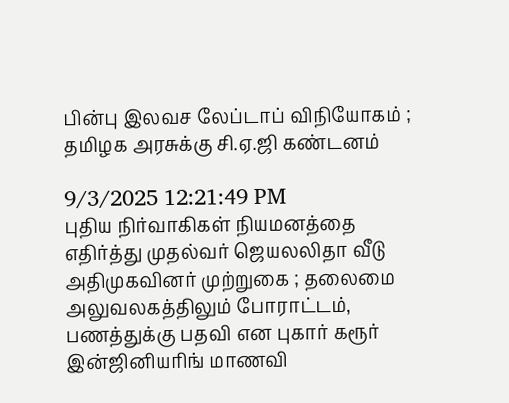பின்பு இலவச லேப்டாப் விநியோகம் ; தமிழக அரசுக்கு சி.ஏ.ஜி கண்டனம்

9/3/2025 12:21:49 PM
புதிய நிர்வாகிகள் நியமனத்தை எதிர்த்து முதல்வர் ஜெயலலிதா வீடு அதிமுகவினர் முற்றுகை ; தலைமை அலுவலகத்திலும் போராட்டம், பணத்துக்கு பதவி என புகார் கரூர் இன்ஜினியரிங் மாணவி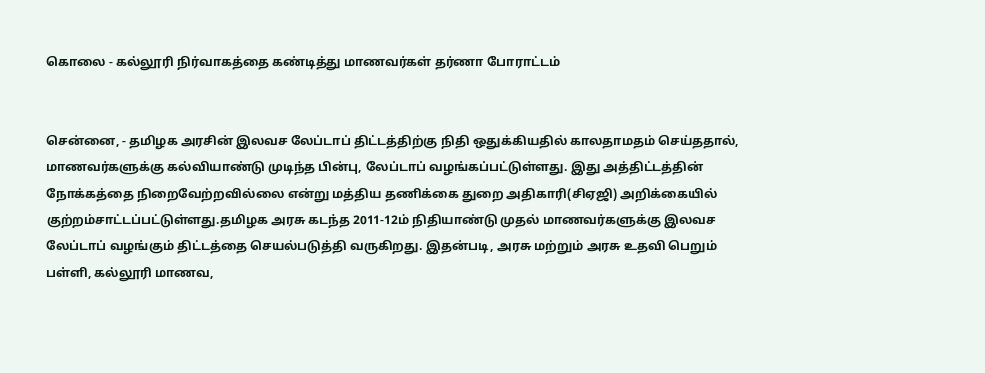கொலை - கல்லூரி நிர்வாகத்தை கண்டித்து மாணவர்கள் தர்ணா போராட்டம்


சென்னை, - தமிழக அரசின் இலவச லேப்டாப் திட்டத்திற்கு நிதி ஒதுக்கியதில் காலதாமதம் செய்ததால், மாணவர்களுக்கு கல்வியாண்டு முடிந்த பின்பு, லேப்டாப் வழங்கப்பட்டுள்ளது. இது அத்திட்டத்தின் நோக்கத்தை நிறைவேற்றவில்லை என்று மத்திய தணிக்கை துறை அதிகாரி(சிஏஜி) அறிக்கையில் குற்றம்சாட்டப்பட்டுள்ளது.தமிழக அரசு கடந்த 2011-12ம் நிதியாண்டு முதல் மாணவர்களுக்கு இலவச லேப்டாப் வழங்கும் திட்டத்தை செயல்படுத்தி வருகிறது. இதன்படி, அரசு மற்றும் அரசு உதவி பெறும் பள்ளி, கல்லூரி மாணவ,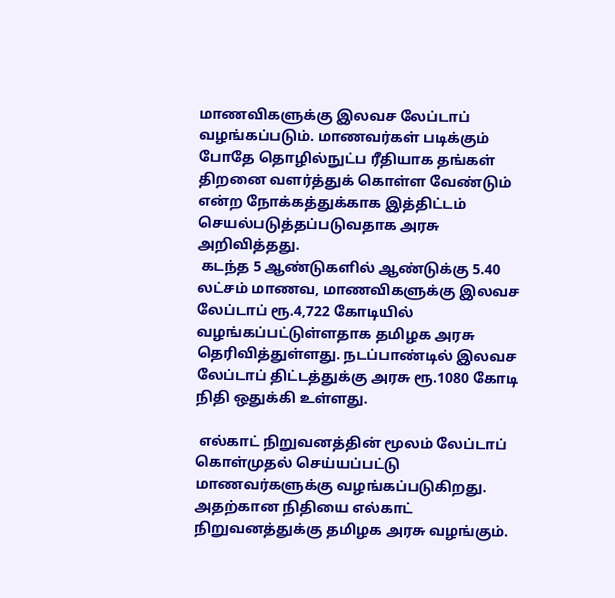மாணவிகளுக்கு இலவச லேப்டாப் வழங்கப்படும். மாணவர்கள் படிக்கும் போதே தொழில்நுட்ப ரீதியாக தங்கள் திறனை வளர்த்துக் கொள்ள வேண்டும் என்ற நோக்கத்துக்காக இத்திட்டம் செயல்படுத்தப்படுவதாக அரசு அறிவித்தது.
 கடந்த 5 ஆண்டுகளில் ஆண்டுக்கு 5.40 லட்சம் மாணவ, மாணவிகளுக்கு இலவச லேப்டாப் ரூ.4,722 கோடியில் வழங்கப்பட்டுள்ளதாக தமிழக அரசு தெரிவித்துள்ளது. நடப்பாண்டில் இலவச லேப்டாப் திட்டத்துக்கு அரசு ரூ.1080 கோடி நிதி ஒதுக்கி உள்ளது.

 எல்காட் நிறுவனத்தின் மூலம் லேப்டாப் கொள்முதல் செய்யப்பட்டு மாணவர்களுக்கு வழங்கப்படுகிறது. அதற்கான நிதியை எல்காட் நிறுவனத்துக்கு தமிழக அரசு வழங்கும்.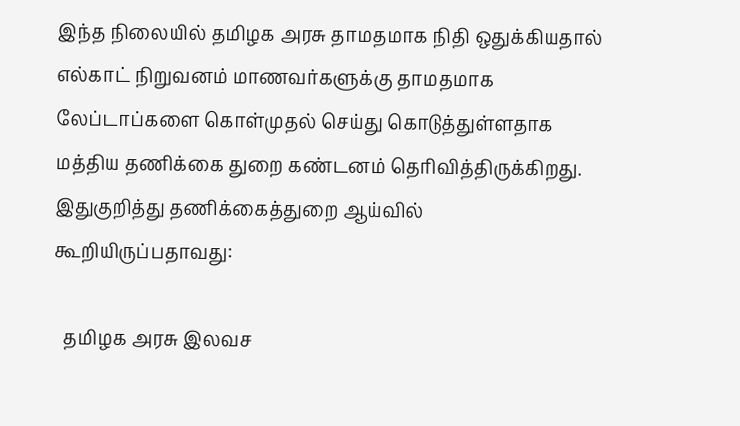இந்த நிலையில் தமிழக அரசு தாமதமாக நிதி ஒதுக்கியதால் எல்காட் நிறுவனம் மாணவர்களுக்கு தாமதமாக லேப்டாப்களை கொள்முதல் செய்து கொடுத்துள்ளதாக மத்திய தணிக்கை துறை கண்டனம் தெரிவித்திருக்கிறது. இதுகுறித்து தணிக்கைத்துறை ஆய்வில் கூறியிருப்பதாவது:

  தமிழக அரசு இலவச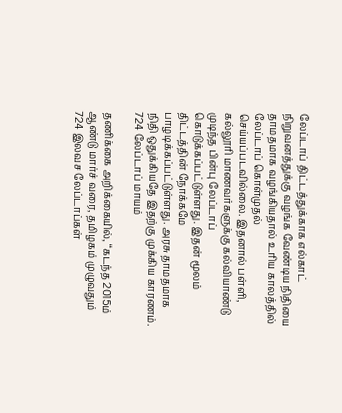லேப்டாப் திட்டத்துக்காக எல்காட் நிறுவனத்துக்கு வழங்க வேண்டிய நிதியை தாமதமாக வழங்கியதால் உரிய காலத்தில் லேப்டாப் கொள்முதல் செய்யப்படவில்லை. இதனால் பள்ளி, கல்லூரி மாணவர்களுக்கு கல்வியாண்டு முடிந்த பின்பு லேப்டாப் கொடுக்கப்பட்டுள்ளது. இதன் மூலம் திட்டத்தின் நோக்கமே பாழடிக்கப்பட்டுள்ளது. அரசு தாமதமாக நிதி ஒதுக்கியதே இதற்கு முக்கிய காரணம்.
724 லேப்டாப் மாயம்

தணிக்கை அறிக்கையில், ‘‘கடந்த 2015ம் ஆண்டு மார்ச் வரை, தமிழகம் முழுவதும் 724 இலவச லேப்டாப்கள்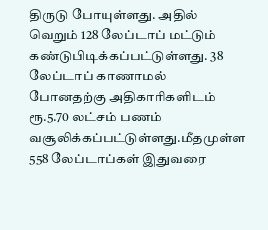திருடு போயுள்ளது. அதில் வெறும் 128 லேப்டாப் மட்டும் கண்டுபிடிக்கப்பட்டுள்ளது. 38 லேப்டாப் காணாமல் போனதற்கு அதிகாரிகளிடம் ரூ.5.70 லட்சம் பணம் வசூலிக்கப்பட்டுள்ளது.மீதமுள்ள 558 லேப்டாப்கள் இதுவரை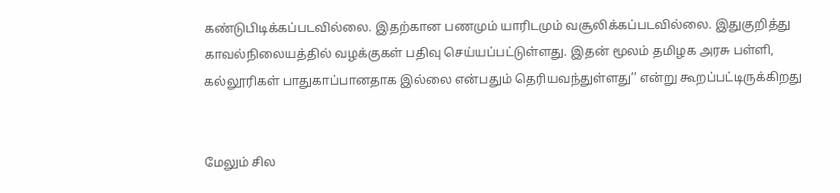கண்டுபிடிக்கப்படவில்லை. இதற்கான பணமும் யாரிடமும் வசூலிக்கப்படவில்லை. இதுகுறித்து காவல்நிலையத்தில் வழக்குகள் பதிவு செய்யப்பட்டுள்ளது. இதன் மூலம் தமிழக அரசு பள்ளி, கல்லூரிகள் பாதுகாப்பானதாக இல்லை என்பதும் தெரியவந்துள்ளது’’ என்று கூறப்பட்டிருக்கிறது


மேலும் சில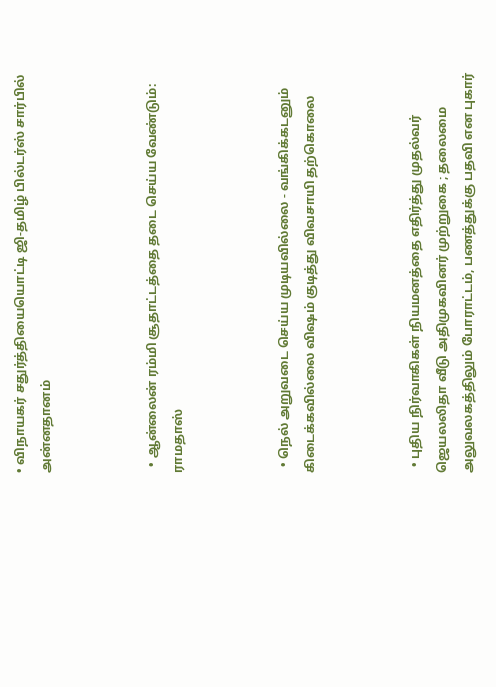• விநாயகர் சதுர்த்தியையொட்டி ஜி-தமிழ் பில்டர்ஸ் சார்பில் அன்னதானம்



  • ஆன்லைன் ரம்மி சூதாட்டத்தை தடை செய்ய வேண்டும்: ராமதாஸ்



  • நெல் அறுவடை செய்ய முடியவில்லை - வங்கிக்கடனும் கிடைக்கவில்லை விஷம் குடித்து விவசாயி தற்கொலை



  • புதிய நிர்வாகிகள் நியமனத்தை எதிர்த்து முதல்வர் ஜெயலலிதா வீடு அதிமுகவினர் முற்றுகை ; தலைமை அலுவலகத்திலும் போராட்டம், பணத்துக்கு பதவி என புகார்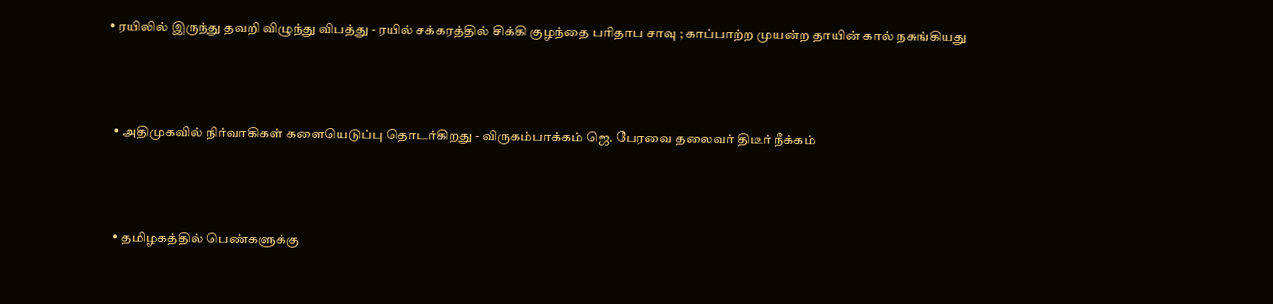• ரயிலில் இருந்து தவறி விழுந்து விபத்து - ரயில் சக்கரத்தில் சிக்கி குழந்தை பரிதாப சாவு ; காப்பாற்ற முயன்ற தாயின் கால் நசுங்கியது



  • அதிமுகவில் நிர்வாகிகள் களையெடுப்பு தொடர்கிறது - விருகம்பாக்கம் ஜெ. பேரவை தலைவர் திடீர் நீக்கம்



  • தமிழகத்தில் பெண்களுக்கு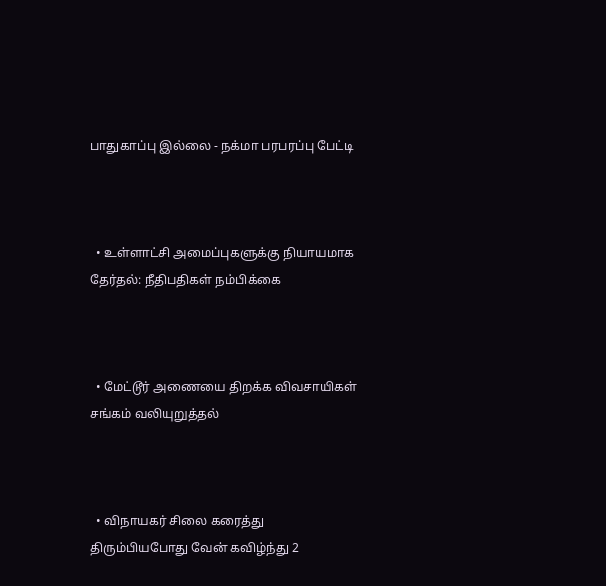பாதுகாப்பு இல்லை - நக்மா பரபரப்பு பேட்டி



  • உள்ளாட்சி அமைப்புகளுக்கு நியாயமாக தேர்தல்: நீதிபதிகள் நம்பிக்கை



  • மேட்டூர் அணையை திறக்க விவசாயிகள் சங்கம் வலியுறுத்தல்



  • விநாயகர் சிலை கரைத்து திரும்பியபோது வேன் கவிழ்ந்து 2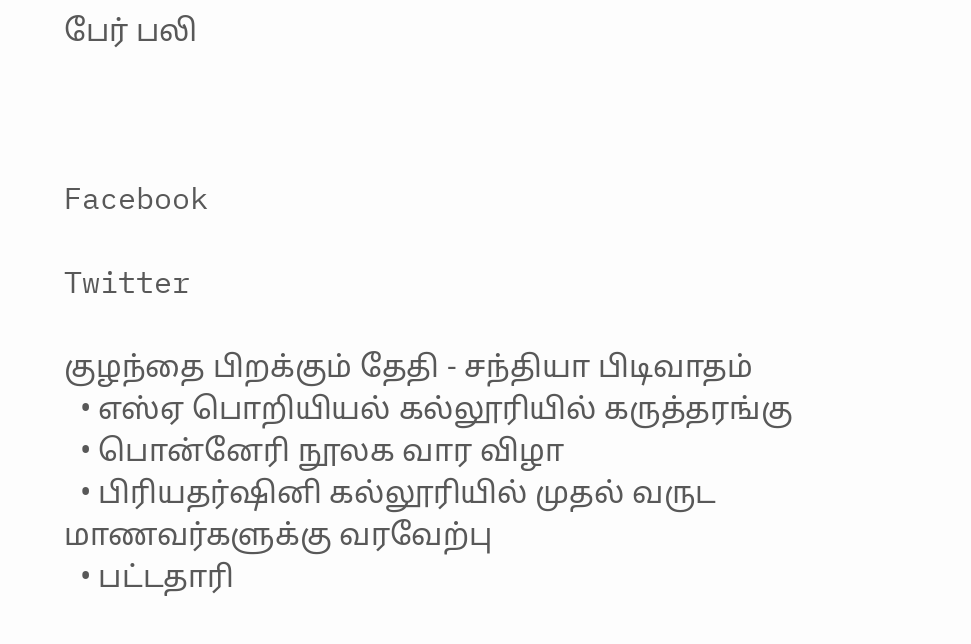பேர் பலி



Facebook

Twitter

குழந்தை பிறக்கும் தேதி - சந்தியா பிடிவாதம்
  • எஸ்ஏ பொறியியல் கல்லூரியில் கருத்தரங்கு
  • பொன்னேரி நூலக வார விழா
  • பிரியதர்ஷினி கல்லூரியில் முதல் வருட மாணவர்களுக்கு வரவேற்பு
  • பட்டதாரி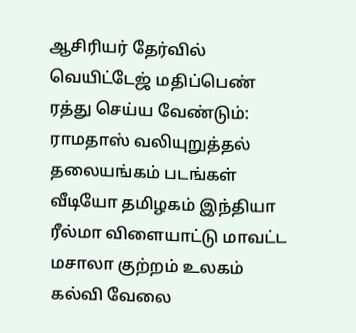ஆசிரியர் தேர்வில் வெயிட்டேஜ் மதிப்பெண் ரத்து செய்ய வேண்டும்: ராமதாஸ் வலியுறுத்தல்
தலையங்கம் படங்கள் வீடியோ தமிழகம் இந்தியா ரீல்மா விளையாட்டு மாவட்ட மசாலா குற்றம் உலகம் கல்வி வேலை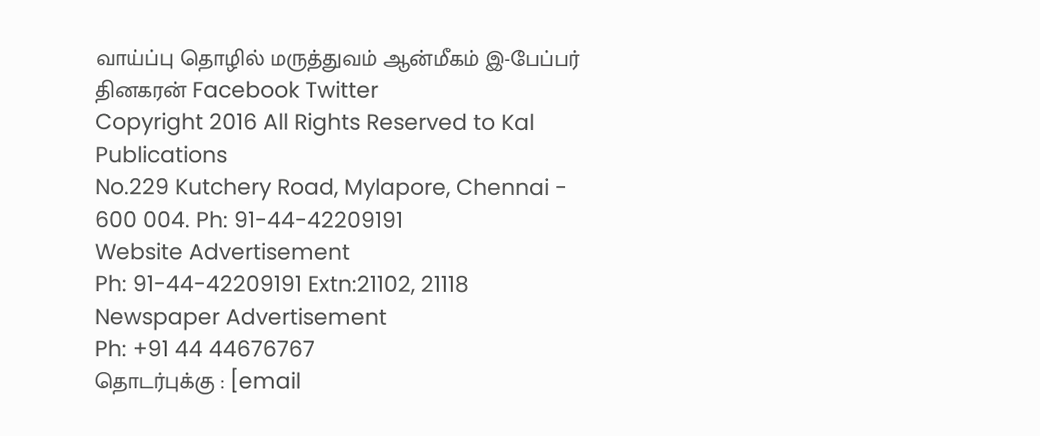வாய்ப்பு தொழில் மருத்துவம் ஆன்மீகம் இ-பேப்பர் தினகரன் Facebook Twitter
Copyright 2016 All Rights Reserved to Kal Publications
No.229 Kutchery Road, Mylapore, Chennai - 600 004. Ph: 91-44-42209191
Website Advertisement
Ph: 91-44-42209191 Extn:21102, 21118
Newspaper Advertisement
Ph: +91 44 44676767
தொடர்புக்கு : [email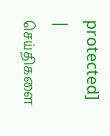protected] | செய்திகளை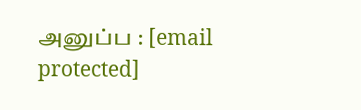அனுப்ப : [email protected]